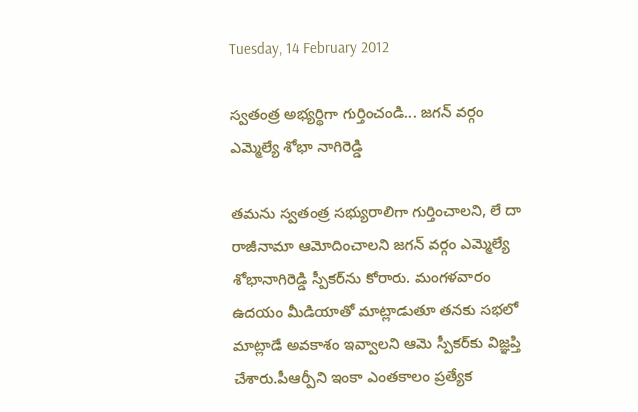Tuesday, 14 February 2012

స్వతంత్ర అభ్యర్థిగా గుర్తించండి... జగన్ వర్గం ఎమ్మెల్యే శోభా నాగిరెడ్డి

తమను స్వతంత్ర సభ్యురాలిగా గుర్తించాలని, లే దా రాజీనామా ఆమోదించాలని జగన్ వర్గం ఎమ్మెల్యే శోభానాగిరెడ్డి స్పీకర్‌ను కోరారు. మంగళవారం ఉదయం మీడియాతో మాట్లాడుతూ తనకు సభలో మాట్లాడే అవకాశం ఇవ్వాలని ఆమె స్పీకర్‌కు విజ్ఞప్తి చేశారు.పీఆర్పీని ఇంకా ఎంతకాలం ప్రత్యేక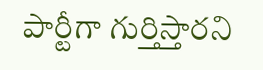పార్టీగా గుర్తిస్తారని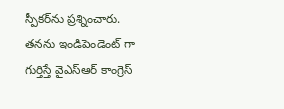స్పీకర్‌ను ప్రశ్నించారు. తనను ఇండిపెండెంట్ గా గుర్తిస్తే వైఎస్ఆర్ కాంగ్రెస్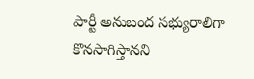పార్టీ అనుబంద సభ్యురాలిగా కొనసాగిస్తానని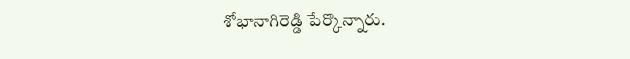శోభానాగిరెడ్డి పేర్కొన్నారు.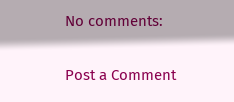No comments:

Post a Comment